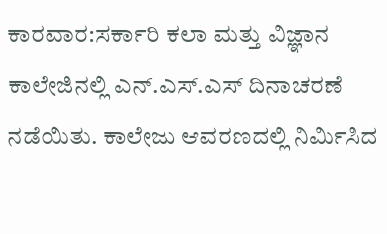ಕಾರವಾರ:ಸರ್ಕಾರಿ ಕಲಾ ಮತ್ತು ವಿಜ್ಞಾನ ಕಾಲೇಜಿನಲ್ಲಿ ಎನ್.ಎಸ್.ಎಸ್ ದಿನಾಚರಣೆ ನಡೆಯಿತು. ಕಾಲೇಜು ಆವರಣದಲ್ಲಿ ನಿರ್ಮಿಸಿದ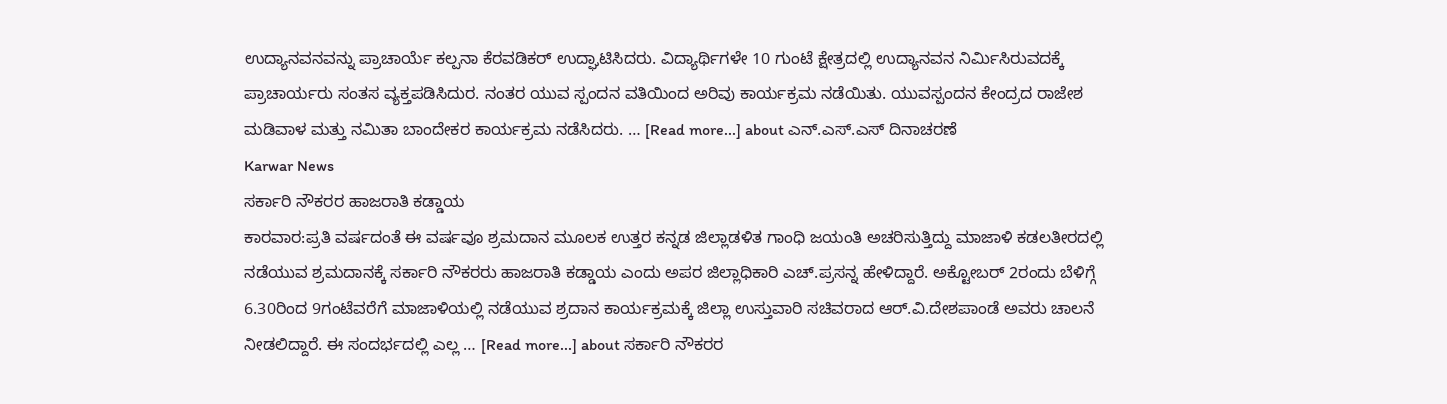ಉದ್ಯಾನವನವನ್ನು ಪ್ರಾಚಾರ್ಯೆ ಕಲ್ಪನಾ ಕೆರವಡಿಕರ್ ಉದ್ಘಾಟಿಸಿದರು. ವಿದ್ಯಾರ್ಥಿಗಳೇ 10 ಗುಂಟೆ ಕ್ಷೇತ್ರದಲ್ಲಿ ಉದ್ಯಾನವನ ನಿರ್ಮಿಸಿರುವದಕ್ಕೆ ಪ್ರಾಚಾರ್ಯರು ಸಂತಸ ವ್ಯಕ್ತಪಡಿಸಿದುರ. ನಂತರ ಯುವ ಸ್ಪಂದನ ವತಿಯಿಂದ ಅರಿವು ಕಾರ್ಯಕ್ರಮ ನಡೆಯಿತು. ಯುವಸ್ಪಂದನ ಕೇಂದ್ರದ ರಾಜೇಶ ಮಡಿವಾಳ ಮತ್ತು ನಮಿತಾ ಬಾಂದೇಕರ ಕಾರ್ಯಕ್ರಮ ನಡೆಸಿದರು. … [Read more...] about ಎನ್.ಎಸ್.ಎಸ್ ದಿನಾಚರಣೆ
Karwar News
ಸರ್ಕಾರಿ ನೌಕರರ ಹಾಜರಾತಿ ಕಡ್ಡಾಯ
ಕಾರವಾರ:ಪ್ರತಿ ವರ್ಷದಂತೆ ಈ ವರ್ಷವೂ ಶ್ರಮದಾನ ಮೂಲಕ ಉತ್ತರ ಕನ್ನಡ ಜಿಲ್ಲಾಡಳಿತ ಗಾಂಧಿ ಜಯಂತಿ ಅಚರಿಸುತ್ತಿದ್ದು ಮಾಜಾಳಿ ಕಡಲತೀರದಲ್ಲಿ ನಡೆಯುವ ಶ್ರಮದಾನಕ್ಕೆ ಸರ್ಕಾರಿ ನೌಕರರು ಹಾಜರಾತಿ ಕಡ್ಡಾಯ ಎಂದು ಅಪರ ಜಿಲ್ಲಾಧಿಕಾರಿ ಎಚ್.ಪ್ರಸನ್ನ ಹೇಳಿದ್ದಾರೆ. ಅಕ್ಟೋಬರ್ 2ರಂದು ಬೆಳಿಗ್ಗೆ 6.30ರಿಂದ 9ಗಂಟೆವರೆಗೆ ಮಾಜಾಳಿಯಲ್ಲಿ ನಡೆಯುವ ಶ್ರದಾನ ಕಾರ್ಯಕ್ರಮಕ್ಕೆ ಜಿಲ್ಲಾ ಉಸ್ತುವಾರಿ ಸಚಿವರಾದ ಆರ್.ವಿ.ದೇಶಪಾಂಡೆ ಅವರು ಚಾಲನೆ ನೀಡಲಿದ್ದಾರೆ. ಈ ಸಂದರ್ಭದಲ್ಲಿ ಎಲ್ಲ … [Read more...] about ಸರ್ಕಾರಿ ನೌಕರರ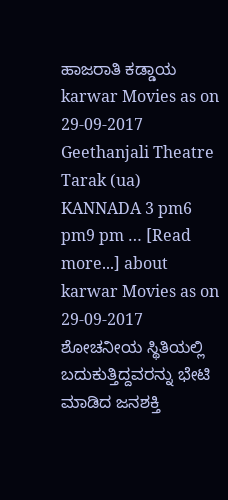ಹಾಜರಾತಿ ಕಡ್ಡಾಯ
karwar Movies as on 29-09-2017
Geethanjali Theatre Tarak (ua) KANNADA 3 pm6 pm9 pm … [Read more...] about karwar Movies as on 29-09-2017
ಶೋಚನೀಯ ಸ್ಥಿತಿಯಲ್ಲಿ ಬದುಕುತ್ತಿದ್ದವರನ್ನು ಭೇಟಿ ಮಾಡಿದ ಜನಶಕ್ತಿ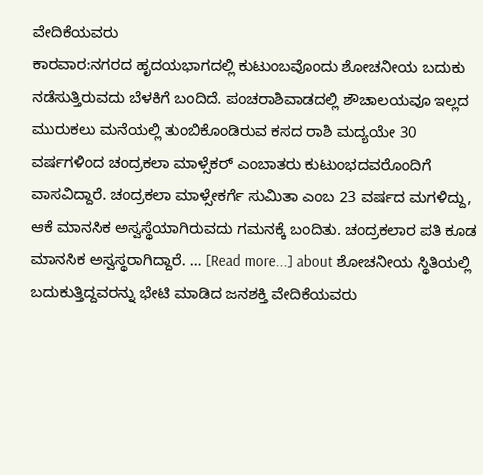ವೇದಿಕೆಯವರು
ಕಾರವಾರ:ನಗರದ ಹೃದಯಭಾಗದಲ್ಲಿ ಕುಟುಂಬವೊಂದು ಶೋಚನೀಯ ಬದುಕು ನಡೆಸುತ್ತಿರುವದು ಬೆಳಕಿಗೆ ಬಂದಿದೆ. ಪಂಚರಾಶಿವಾಡದಲ್ಲಿ ಶೌಚಾಲಯವೂ ಇಲ್ಲದ ಮುರುಕಲು ಮನೆಯಲ್ಲಿ ತುಂಬಿಕೊಂಡಿರುವ ಕಸದ ರಾಶಿ ಮದ್ಯಯೇ 30 ವರ್ಷಗಳಿಂದ ಚಂದ್ರಕಲಾ ಮಾಳ್ಸೆಕರ್ ಎಂಬಾತರು ಕುಟುಂಭದವರೊಂದಿಗೆ ವಾಸವಿದ್ದಾರೆ. ಚಂದ್ರಕಲಾ ಮಾಳ್ಸೇಕರ್ಗೆ ಸುಮಿತಾ ಎಂಬ 23 ವರ್ಷದ ಮಗಳಿದ್ದು, ಆಕೆ ಮಾನಸಿಕ ಅಸ್ವಸ್ಥೆಯಾಗಿರುವದು ಗಮನಕ್ಕೆ ಬಂದಿತು. ಚಂದ್ರಕಲಾರ ಪತಿ ಕೂಡ ಮಾನಸಿಕ ಅಸ್ವಸ್ಥರಾಗಿದ್ದಾರೆ. … [Read more...] about ಶೋಚನೀಯ ಸ್ಥಿತಿಯಲ್ಲಿ ಬದುಕುತ್ತಿದ್ದವರನ್ನು ಭೇಟಿ ಮಾಡಿದ ಜನಶಕ್ತಿ ವೇದಿಕೆಯವರು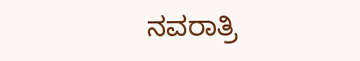ನವರಾತ್ರಿ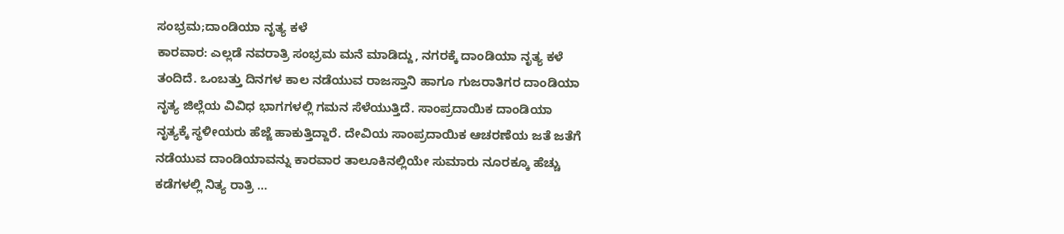ಸಂಭ್ರಮ;ದಾಂಡಿಯಾ ನೃತ್ಯ ಕಳೆ
ಕಾರವಾರ: ಎಲ್ಲಡೆ ನವರಾತ್ರಿ ಸಂಭ್ರಮ ಮನೆ ಮಾಡಿದ್ದು, ನಗರಕ್ಕೆ ದಾಂಡಿಯಾ ನೃತ್ಯ ಕಳೆ ತಂದಿದೆ. ಒಂಬತ್ತು ದಿನಗಳ ಕಾಲ ನಡೆಯುವ ರಾಜಸ್ತಾನಿ ಹಾಗೂ ಗುಜರಾತಿಗರ ದಾಂಡಿಯಾ ನೃತ್ಯ ಜಿಲ್ಲೆಯ ವಿವಿಧ ಭಾಗಗಳಲ್ಲಿ ಗಮನ ಸೆಳೆಯುತ್ತಿದೆ. ಸಾಂಪ್ರದಾಯಿಕ ದಾಂಡಿಯಾ ನೃತ್ಯಕ್ಕೆ ಸ್ಥಳೀಯರು ಹೆಜ್ಜೆ ಹಾಕುತ್ತಿದ್ದಾರೆ. ದೇವಿಯ ಸಾಂಪ್ರದಾಯಿಕ ಆಚರಣೆಯ ಜತೆ ಜತೆಗೆ ನಡೆಯುವ ದಾಂಡಿಯಾವನ್ನು ಕಾರವಾರ ತಾಲೂಕಿನಲ್ಲಿಯೇ ಸುಮಾರು ನೂರಕ್ಕೂ ಹೆಚ್ಚು ಕಡೆಗಳಲ್ಲಿ ನಿತ್ಯ ರಾತ್ರಿ …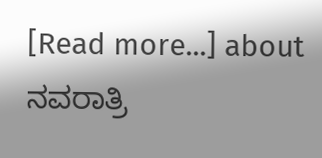[Read more...] about ನವರಾತ್ರಿ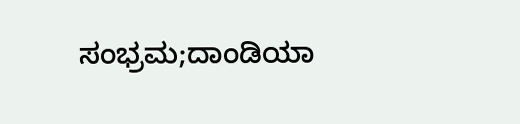ಸಂಭ್ರಮ;ದಾಂಡಿಯಾ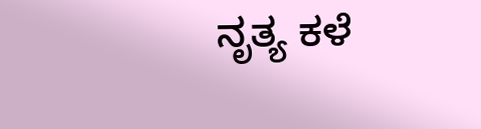ನೃತ್ಯ ಕಳೆ